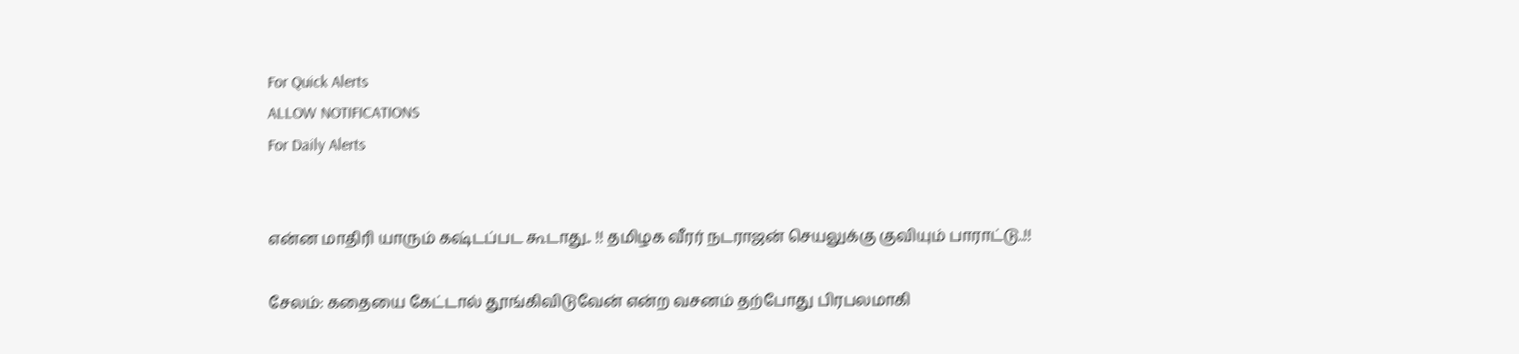For Quick Alerts
ALLOW NOTIFICATIONS
For Daily Alerts


என்ன மாதிரி யாரும் கஷ்டப்பட கூடாது.. !! தமிழக வீரர் நடராஜன் செயலுக்கு குவியும் பாராட்டு..!!

சேலம்: கதையை கேட்டால் தூங்கிவிடுவேன் என்ற வசனம் தற்போது பிரபலமாகி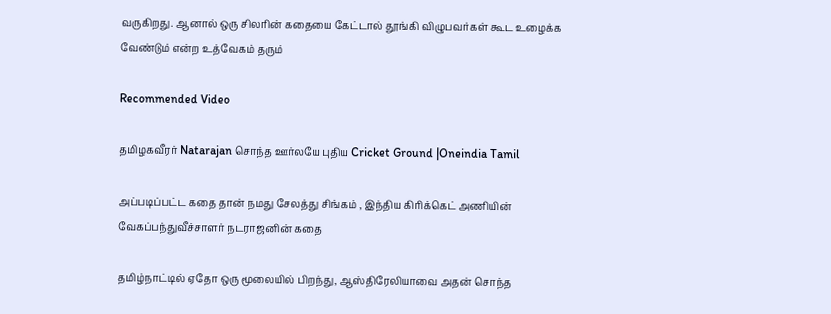வருகிறது. ஆனால் ஒரு சிலரின் கதையை கேட்டால் தூங்கி விழுபவர்கள் கூட உழைக்க வேண்டும் என்ற உத்வேகம் தரும்

Recommended Video

தமிழகவீரர் Natarajan சொந்த ஊர்லயே புதிய Cricket Ground |Oneindia Tamil

அப்படிப்பட்ட கதை தான் நமது சேலத்து சிங்கம் , இந்திய கிரிக்கெட் அணியின் வேகப்பந்துவீச்சாளர் நடராஜனின் கதை

தமிழ்நாட்டில் ஏதோ ஒரு மூலையில் பிறந்து, ஆஸ்திரேலியாவை அதன் சொந்த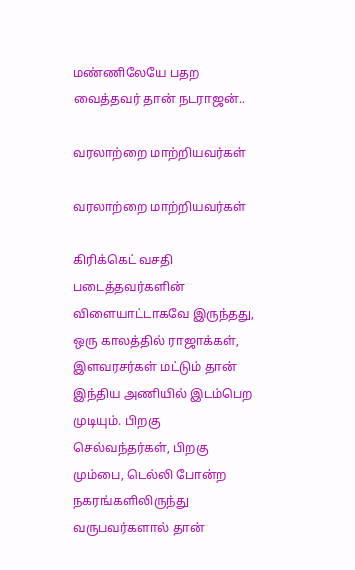மண்ணிலேயே பதற வைத்தவர் தான் நடராஜன்..

வரலாற்றை மாற்றியவர்கள்

வரலாற்றை மாற்றியவர்கள்

கிரிக்கெட் வசதி படைத்தவர்களின் விளையாட்டாகவே இருந்தது, ஒரு காலத்தில் ராஜாக்கள், இளவரசர்கள் மட்டும் தான் இந்திய அணியில் இடம்பெற முடியும். பிறகு செல்வந்தர்கள், பிறகு மும்பை, டெல்லி போன்ற நகரங்களிலிருந்து வருபவர்களால் தான்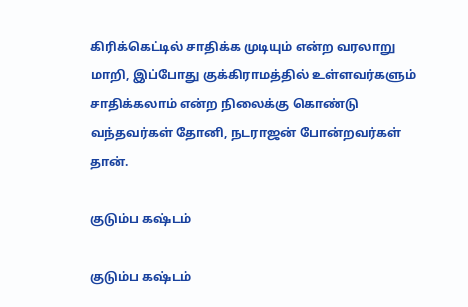கிரிக்கெட்டில் சாதிக்க முடியும் என்ற வரலாறு மாறி, இப்போது குக்கிராமத்தில் உள்ளவர்களும் சாதிக்கலாம் என்ற நிலைக்கு கொண்டு வந்தவர்கள் தோனி, நடராஜன் போன்றவர்கள் தான்.

குடும்ப கஷ்டம்

குடும்ப கஷ்டம்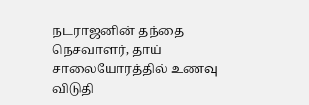நடராஜனின் தந்தை நெசவாளர், தாய் சாலையோரத்தில் உணவு விடுதி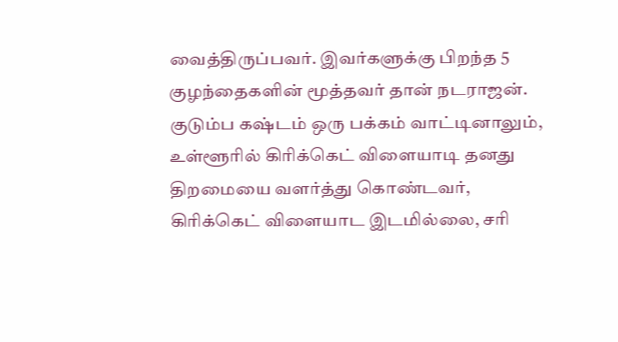வைத்திருப்பவர். இவர்களுக்கு பிறந்த 5 குழந்தைகளின் மூத்தவர் தான் நடராஜன். குடும்ப கஷ்டம் ஒரு பக்கம் வாட்டினாலும், உள்ளூரில் கிரிக்கெட் விளையாடி தனது திறமையை வளர்த்து கொண்டவர், கிரிக்கெட் விளையாட இடமில்லை, சரி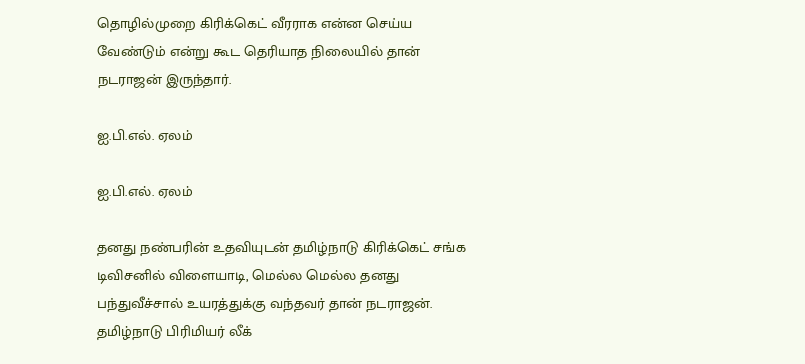தொழில்முறை கிரிக்கெட் வீரராக என்ன செய்ய வேண்டும் என்று கூட தெரியாத நிலையில் தான் நடராஜன் இருந்தார்.

ஐ.பி.எல். ஏலம்

ஐ.பி.எல். ஏலம்

தனது நண்பரின் உதவியுடன் தமிழ்நாடு கிரிக்கெட் சங்க டிவிசனில் விளையாடி, மெல்ல மெல்ல தனது பந்துவீச்சால் உயரத்துக்கு வந்தவர் தான் நடராஜன். தமிழ்நாடு பிரிமியர் லீக்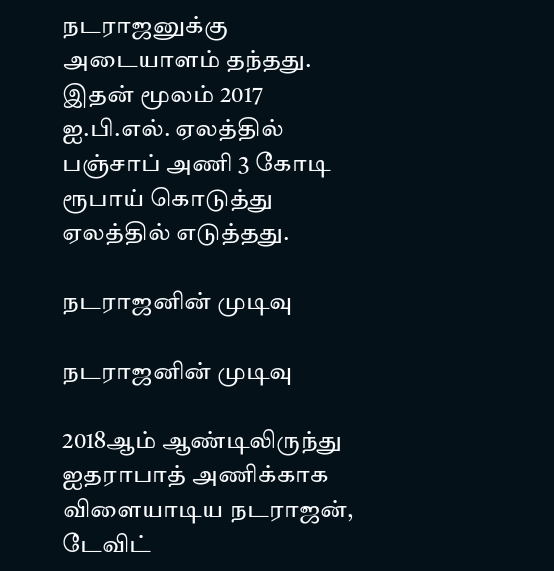நடராஜனுக்கு அடையாளம் தந்தது. இதன் மூலம் 2017 ஐ.பி.எல். ஏலத்தில் பஞ்சாப் அணி 3 கோடி ரூபாய் கொடுத்து ஏலத்தில் எடுத்தது.

நடராஜனின் முடிவு

நடராஜனின் முடிவு

2018ஆம் ஆண்டிலிருந்து ஐதராபாத் அணிக்காக விளையாடிய நடராஜன், டேவிட்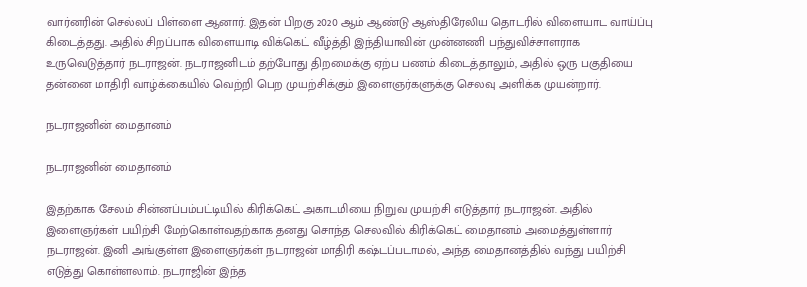வார்னரின் செல்லப் பிள்ளை ஆனார். இதன் பிறகு 2020 ஆம் ஆண்டு ஆஸ்திரேலிய தொடரில் விளையாட வாய்ப்பு கிடைத்தது. அதில் சிறப்பாக விளையாடி விக்கெட் வீழ்த்தி இந்தியாவின் முன்னணி பந்துவிச்சாளராக உருவெடுத்தார் நடராஜன். நடராஜனிடம் தற்போது திறமைக்கு ஏற்ப பணம் கிடைத்தாலும், அதில் ஒரு பகுதியை தன்னை மாதிரி வாழ்க்கையில் வெற்றி பெற முயற்சிக்கும் இளைஞர்களுக்கு செலவு அளிக்க முயன்றார்.

நடராஜனின் மைதானம்

நடராஜனின் மைதானம்

இதற்காக சேலம் சின்னப்பம்பட்டியில் கிரிக்கெட் அகாடமியை நிறுவ முயற்சி எடுத்தார் நடராஜன். அதில் இளைஞர்கள் பயிற்சி மேற்கொள்வதற்காக தனது சொந்த செலவில் கிரிக்கெட் மைதானம் அமைத்துள்ளார் நடராஜன். இனி அங்குள்ள இளைஞர்கள் நடராஜன் மாதிரி கஷ்டப்படாமல், அந்த மைதானத்தில் வந்து பயிற்சி எடுத்து கொள்ளலாம். நடராஜின் இந்த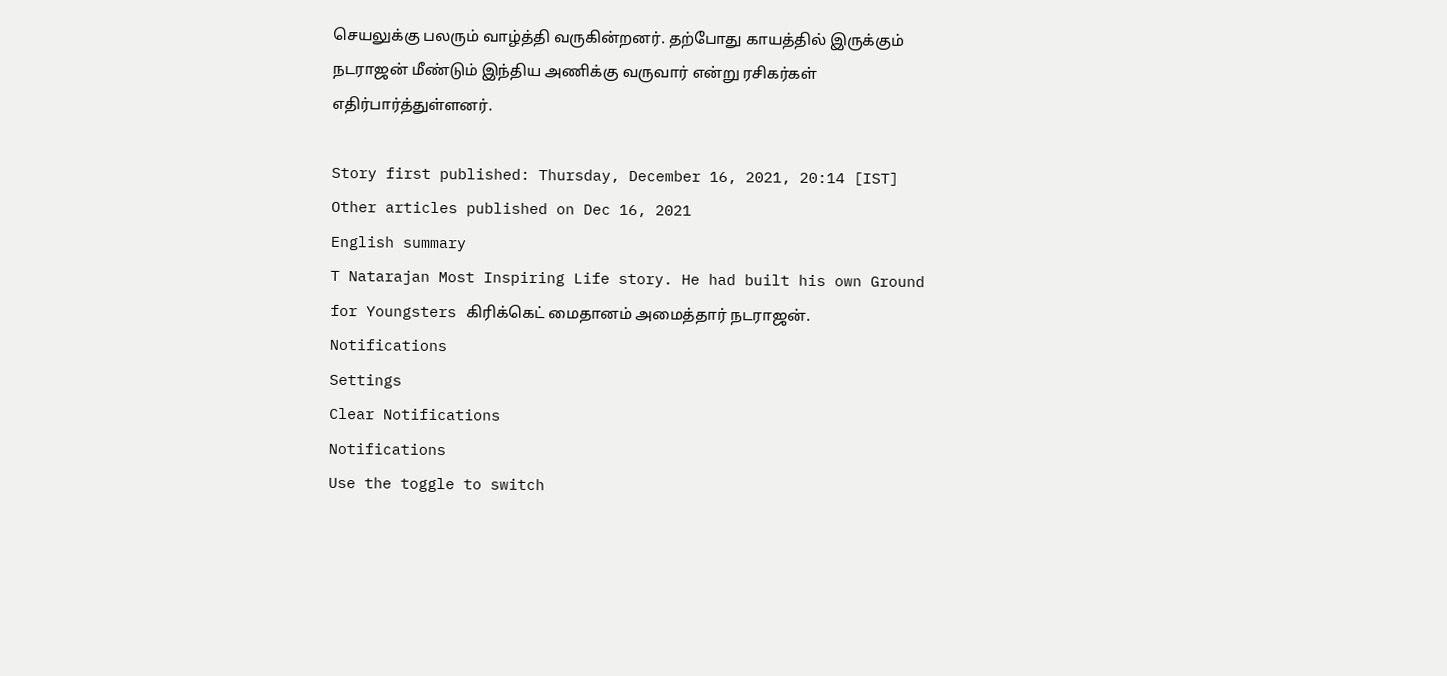செயலுக்கு பலரும் வாழ்த்தி வருகின்றனர். தற்போது காயத்தில் இருக்கும் நடராஜன் மீண்டும் இந்திய அணிக்கு வருவார் என்று ரசிகர்கள் எதிர்பார்த்துள்ளனர்.

Story first published: Thursday, December 16, 2021, 20:14 [IST]
Other articles published on Dec 16, 2021
English summary
T Natarajan Most Inspiring Life story. He had built his own Ground for Youngsters கிரிக்கெட் மைதானம் அமைத்தார் நடராஜன்.
Notifications
Settings
Clear Notifications
Notifications
Use the toggle to switch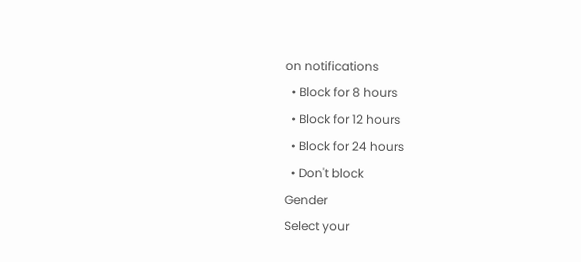on notifications
  • Block for 8 hours
  • Block for 12 hours
  • Block for 24 hours
  • Don't block
Gender
Select your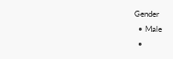Gender
  • Male
  •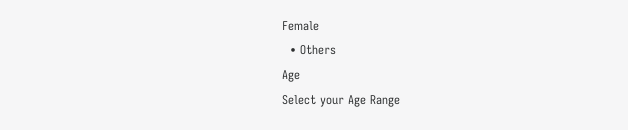Female
  • Others
Age
Select your Age Range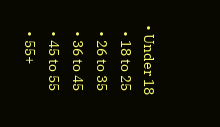• Under 18
  • 18 to 25
  • 26 to 35
  • 36 to 45
  • 45 to 55
  • 55+